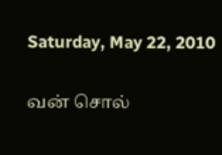Saturday, May 22, 2010

வன் சொல்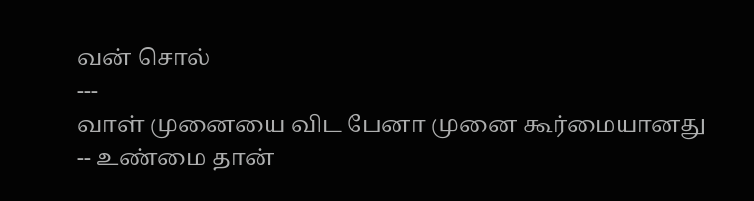வன் சொல்
---
வாள் முனையை விட பேனா முனை கூர்மையானது
-- உண்மை தான்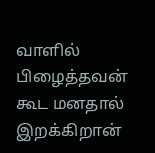வாளில் பிழைத்தவன் கூட மனதால் இறக்கிறான்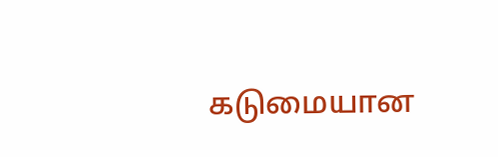கடுமையான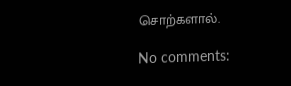சொற்களால்.

No comments: